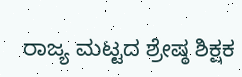ರಾಜ್ಯ ಮಟ್ಟದ ಶ್ರೇಷ್ಠ ಶಿಕ್ಷಕ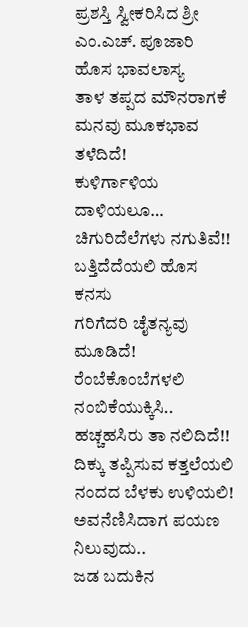ಪ್ರಶಸ್ತಿ ಸ್ವೀಕರಿಸಿದ ಶ್ರೀ ಎಂ.ಎಚ್. ಪೂಜಾರಿ
ಹೊಸ ಭಾವಲಾಸ್ಯ
ತಾಳ ತಪ್ಪದ ಮೌನರಾಗಕೆ
ಮನವು ಮೂಕಭಾವ ತಳೆದಿದೆ!
ಕುಳಿರ್ಗಾಳಿಯ ದಾಳಿಯಲೂ…
ಚಿಗುರಿದೆಲೆಗಳು ನಗುತಿವೆ!!
ಬತ್ತಿದೆದೆಯಲಿ ಹೊಸ ಕನಸು
ಗರಿಗೆದರಿ ಚೈತನ್ಯವು ಮೂಡಿದೆ!
ರೆಂಬೆಕೊಂಬೆಗಳಲಿ ನಂಬಿಕೆಯುಕ್ಕಿಸಿ..
ಹಚ್ಚಹಸಿರು ತಾ ನಲಿದಿದೆ!!
ದಿಕ್ಕು ತಪ್ಪಿಸುವ ಕತ್ತಲೆಯಲಿ
ನಂದದ ಬೆಳಕು ಉಳಿಯಲಿ!
ಅವನೆಣಿಸಿದಾಗ ಪಯಣ ನಿಲುವುದು..
ಜಡ ಬದುಕಿನ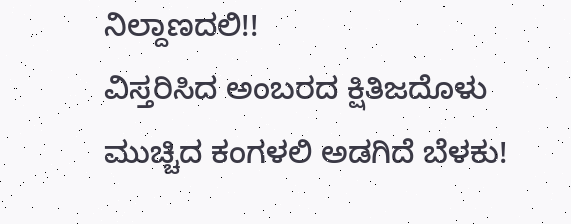ನಿಲ್ದಾಣದಲಿ!!
ವಿಸ್ತರಿಸಿದ ಅಂಬರದ ಕ್ಷಿತಿಜದೊಳು
ಮುಚ್ಚಿದ ಕಂಗಳಲಿ ಅಡಗಿದೆ ಬೆಳಕು!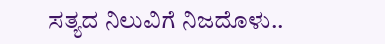ಸತ್ಯದ ನಿಲುವಿಗೆ ನಿಜದೊಳು..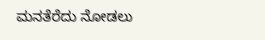ಮನತೆರೆದು ನೋಡಲು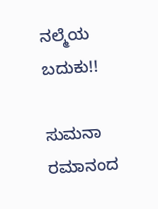ನಲ್ಮೆಯ ಬದುಕು!!

ಸುಮನಾ ರಮಾನಂದ